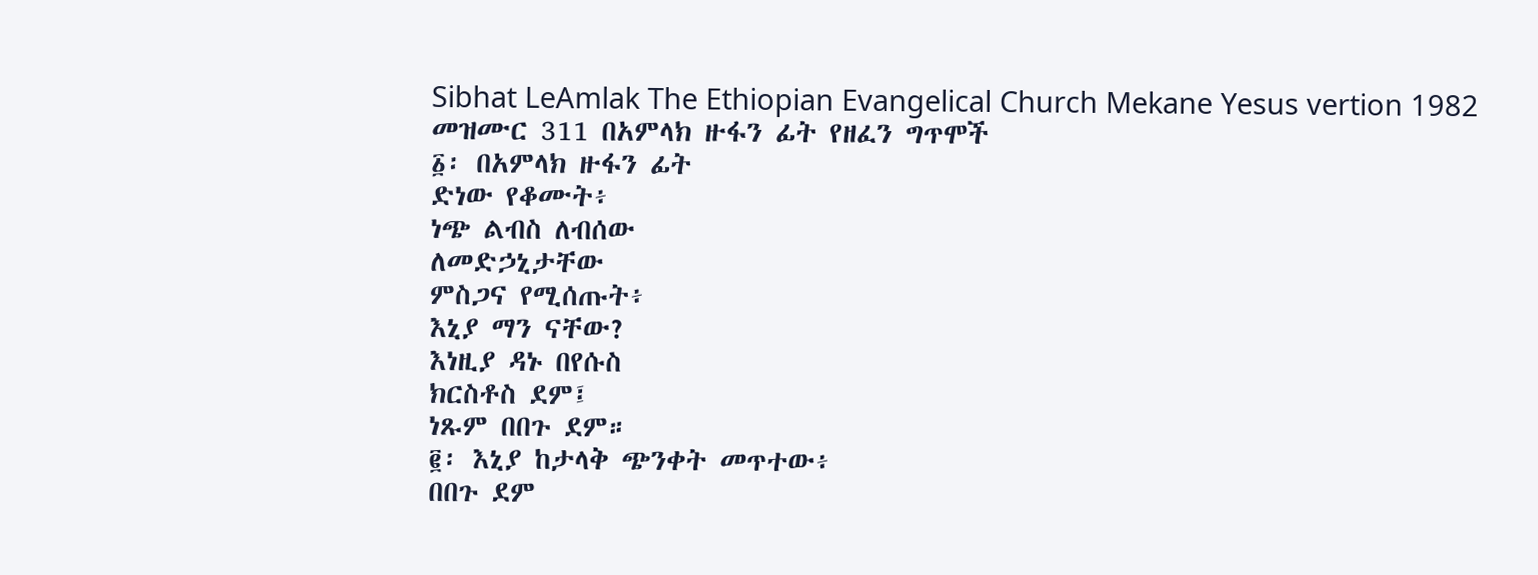Sibhat LeAmlak The Ethiopian Evangelical Church Mekane Yesus vertion 1982
መዝሙር 311 በአምላክ ዙፋን ፊት የዘፈን ግጥሞች
፩፡ በአምላክ ዙፋን ፊት
ድነው የቆሙት፥
ነጭ ልብስ ለብሰው
ለመድኃኒታቸው
ምስጋና የሚሰጡት፥
እኒያ ማን ናቸው?
እነዚያ ዳኑ በየሱስ
ክርስቶስ ደም፤
ነጹም በበጉ ደም።
፪፡ እኒያ ከታላቅ ጭንቀት መጥተው፥
በበጉ ደም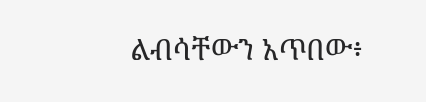ልብሳቸውን አጥበው፥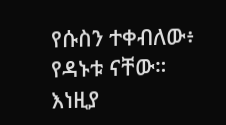የሱስን ተቀብለው፥
የዳኑቱ ናቸው።
እነዚያ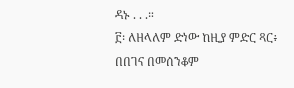ዳኑ . . .።
፫፡ ለዘላለም ድነው ከዚያ ምድር ጻር፥
በበገና በመሰንቆም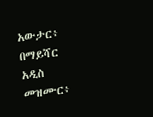አውታር፥
በማይሻር አዲስ መዝሙር፥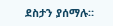ደስታን ያሰማሉ።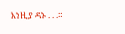እነዚያ ዳኑ . . .።